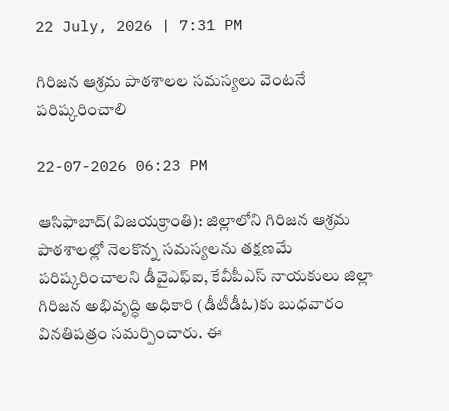22 July, 2026 | 7:31 PM

గిరిజన ఆశ్రమ పాఠశాలల సమస్యలు వెంటనే పరిష్కరించాలి

22-07-2026 06:23 PM

ఆసిఫాబాద్(విజయక్రాంతి): జిల్లాలోని గిరిజన ఆశ్రమ పాఠశాలల్లో నెలకొన్న సమస్యలను తక్షణమే పరిష్కరించాలని డీవైఎఫ్‌ఐ, కేవీపీఎస్ నాయకులు జిల్లా గిరిజన అభివృద్ధి అధికారి (డీటీడీఓ)కు బుధవారం వినతిపత్రం సమర్పించారు. ఈ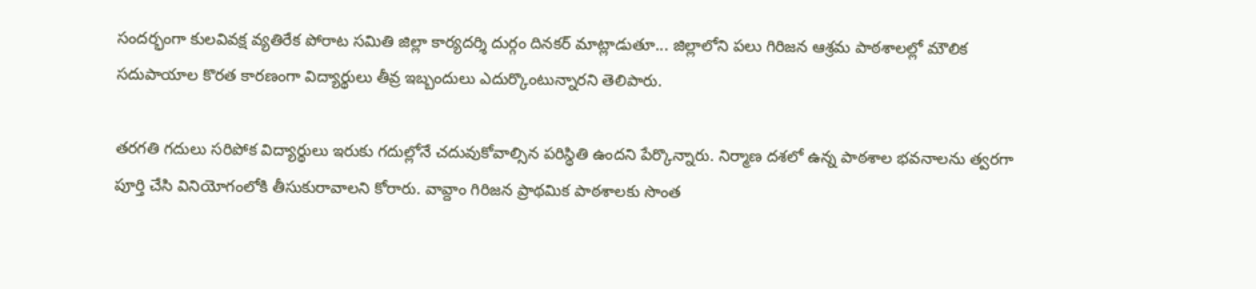సందర్భంగా కులవివక్ష వ్యతిరేక పోరాట సమితి జిల్లా కార్యదర్శి దుర్గం దినకర్ మాట్లాడుతూ... జిల్లాలోని పలు గిరిజన ఆశ్రమ పాఠశాలల్లో మౌలిక సదుపాయాల కొరత కారణంగా విద్యార్థులు తీవ్ర ఇబ్బందులు ఎదుర్కొంటున్నారని తెలిపారు.

తరగతి గదులు సరిపోక విద్యార్థులు ఇరుకు గదుల్లోనే చదువుకోవాల్సిన పరిస్థితి ఉందని పేర్కొన్నారు. నిర్మాణ దశలో ఉన్న పాఠశాల భవనాలను త్వరగా పూర్తి చేసి వినియోగంలోకి తీసుకురావాలని కోరారు. వావ్దాం గిరిజన ప్రాథమిక పాఠశాలకు సొంత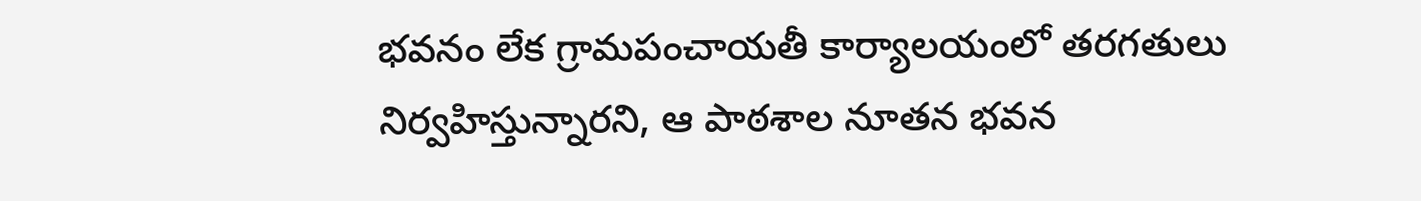భవనం లేక గ్రామపంచాయతీ కార్యాలయంలో తరగతులు నిర్వహిస్తున్నారని, ఆ పాఠశాల నూతన భవన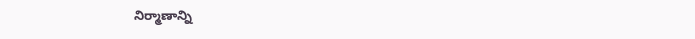నిర్మాణాన్ని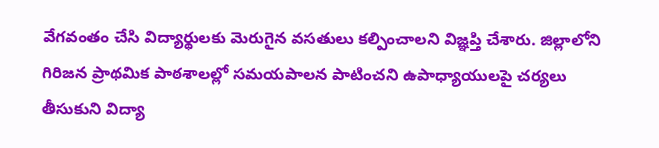వేగవంతం చేసి విద్యార్థులకు మెరుగైన వసతులు కల్పించాలని విజ్ఞప్తి చేశారు. జిల్లాలోని గిరిజన ప్రాథమిక పాఠశాలల్లో సమయపాలన పాటించని ఉపాధ్యాయులపై చర్యలు తీసుకుని విద్యా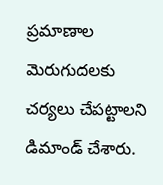ప్రమాణాల మెరుగుదలకు చర్యలు చేపట్టాలని డిమాండ్ చేశారు.